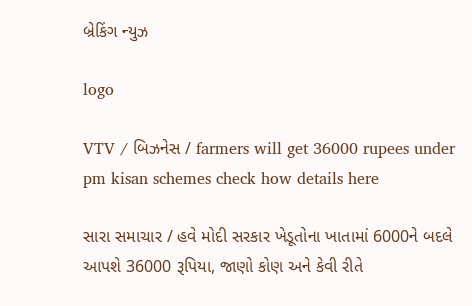બ્રેકિંગ ન્યુઝ

logo

VTV / બિઝનેસ / farmers will get 36000 rupees under pm kisan schemes check how details here

સારા સમાચાર / હવે મોદી સરકાર ખેડૂતોના ખાતામાં 6000ને બદલે આપશે 36000 રૂપિયા, જાણો કોણ અને કેવી રીતે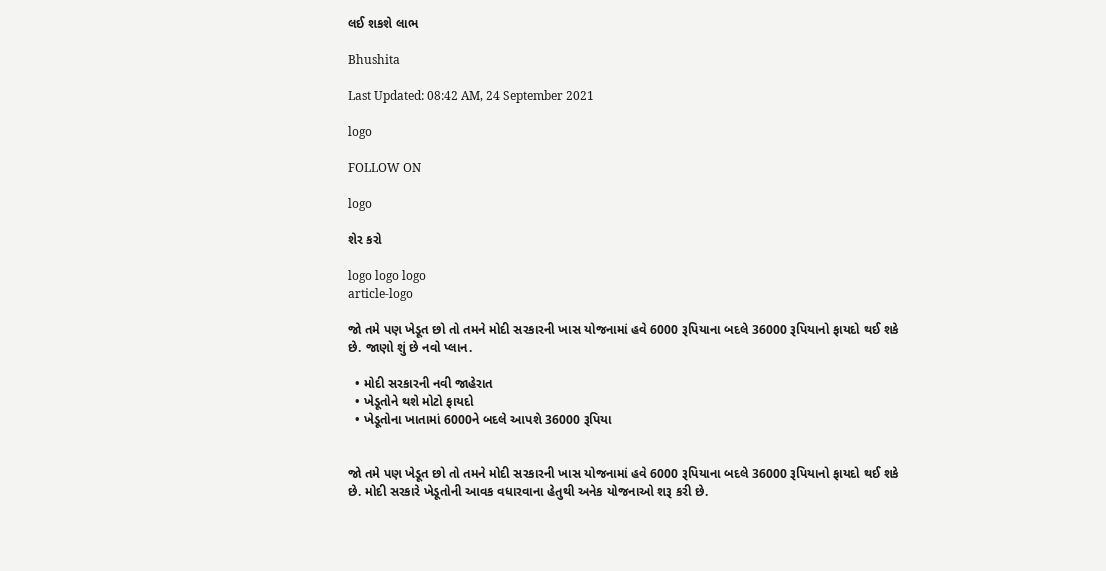લઈ શકશે લાભ

Bhushita

Last Updated: 08:42 AM, 24 September 2021

logo

FOLLOW ON

logo

શેર કરો

logo logo logo
article-logo

જો તમે પણ ખેડૂત છો તો તમને મોદી સરકારની ખાસ યોજનામાં હવે 6000 રૂપિયાના બદલે 36000 રૂપિયાનો ફાયદો થઈ શકે છે. જાણો શું છે નવો પ્લાન.

  • મોદી સરકારની નવી જાહેરાત
  • ખેડૂતોને થશે મોટો ફાયદો
  • ખેડૂતોના ખાતામાં 6000ને બદલે આપશે 36000 રૂપિયા


જો તમે પણ ખેડૂત છો તો તમને મોદી સરકારની ખાસ યોજનામાં હવે 6000 રૂપિયાના બદલે 36000 રૂપિયાનો ફાયદો થઈ શકે છે. મોદી સરકારે ખેડૂતોની આવક વધારવાના હેતુથી અનેક યોજનાઓ શરૂ કરી છે.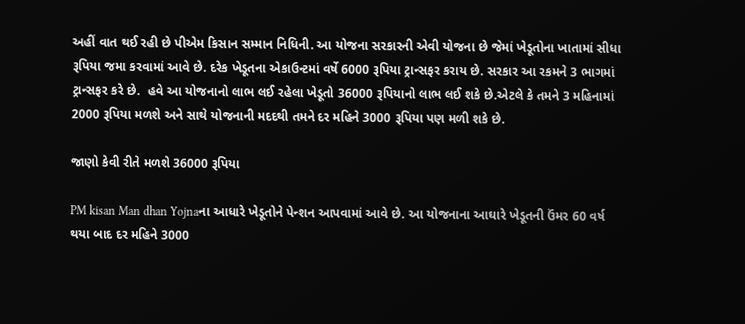અહીં વાત થઈ રહી છે પીએમ કિસાન સમ્માન નિધિની. આ યોજના સરકારની એવી યોજના છે જેમાં ખેડૂતોના ખાતામાં સીધા રૂપિયા જમા કરવામાં આવે છે. દરેક ખેડૂતના એકાઉન્ટમાં વર્ષે 6000 રૂપિયા ટ્રાન્સફર કરાય છે. સરકાર આ રકમને 3 ભાગમાં ટ્રાન્સફર કરે છે.  હવે આ યોજનાનો લાભ લઈ રહેલા ખેડૂતો 36000 રૂપિયાનો લાભ લઈ શકે છે.એટલે કે તમને 3 મહિનામાં 2000 રૂપિયા મળશે અને સાથે યોજનાની મદદથી તમને દર મહિને 3000 રૂપિયા પણ મળી શકે છે.

જાણો કેવી રીતે મળશે 36000 રૂપિયા

PM kisan Man dhan Yojnaના આધારે ખેડૂતોને પેન્શન આપવામાં આવે છે. આ યોજનાના આઘારે ખેડૂતની ઉંમર 60 વર્ષ થયા બાદ દર મહિને 3000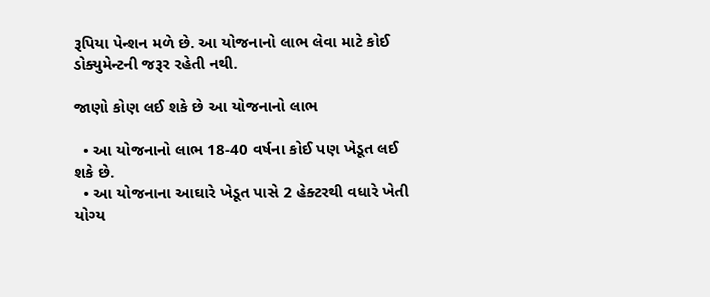રૂપિયા પેન્શન મળે છે. આ યોજનાનો લાભ લેવા માટે કોઈ ડોક્યુમેન્ટની જરૂર રહેતી નથી.

જાણો કોણ લઈ શકે છે આ યોજનાનો લાભ

  • આ યોજનાનો લાભ 18-40 વર્ષના કોઈ પણ ખેડૂત લઈ શકે છે.
  • આ યોજનાના આઘારે ખેડૂત પાસે 2 હેક્ટરથી વધારે ખેતી યોગ્ય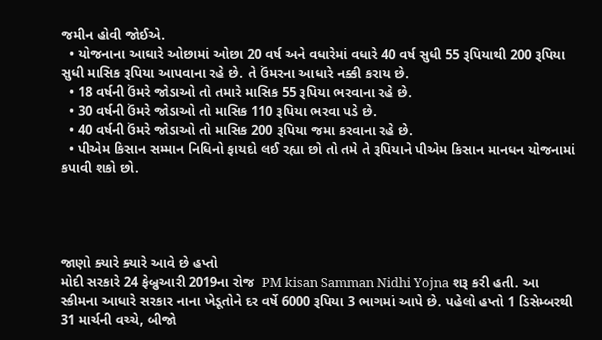જમીન હોવી જોઈએ.
  • યોજનાના આઘારે ઓછામાં ઓછા 20 વર્ષ અને વધારેમાં વધારે 40 વર્ષ સુધી 55 રૂપિયાથી 200 રૂપિયા સુધી માસિક રૂપિયા આપવાના રહે છે. તે ઉંમરના આધારે નક્કી કરાય છે.
  • 18 વર્ષની ઉંમરે જોડાઓ તો તમારે માસિક 55 રૂપિયા ભરવાના રહે છે.
  • 30 વર્ષની ઉંમરે જોડાઓ તો માસિક 110 રૂપિયા ભરવા પડે છે.
  • 40 વર્ષની ઉંમરે જોડાઓ તો માસિક 200 રૂપિયા જમા કરવાના રહે છે.
  • પીએમ કિસાન સમ્માન નિધિનો ફાયદો લઈ રહ્યા છો તો તમે તે રૂપિયાને પીએમ કિસાન માનધન યોજનામાં કપાવી શકો છો.




જાણો ક્યારે ક્યારે આવે છે હપ્તો
મોદી સરકારે 24 ફેબ્રુઆરી 2019ના રોજ  PM kisan Samman Nidhi Yojna શરૂ કરી હતી. આ સ્કીમના આધારે સરકાર નાના ખેડૂતોને દર વર્ષે 6000 રૂપિયા 3 ભાગમાં આપે છે. પહેલો હપ્તો 1 ડિસેમ્બરથી 31 માર્ચની વચ્ચે, બીજો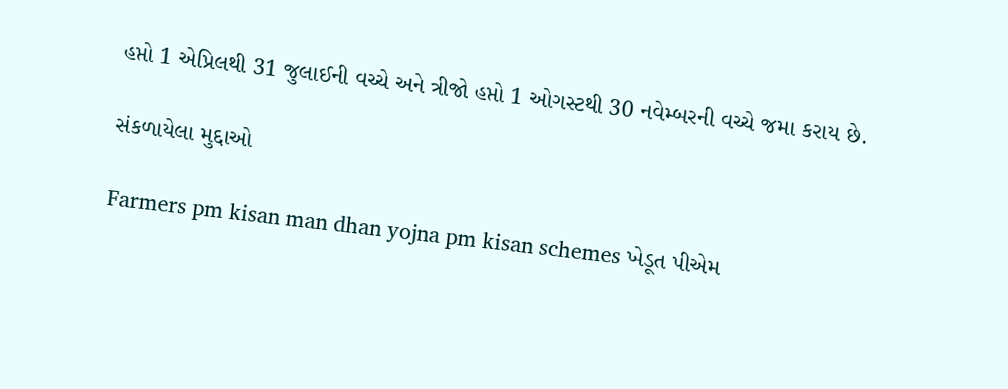હપ્તો 1 એપ્રિલથી 31 જુલાઈની વચ્ચે અને ત્રીજો હપ્તો 1 ઓગસ્ટથી 30 નવેમ્બરની વચ્ચે જમા કરાય છે.

સંકળાયેલા મુદ્દાઓ

Farmers pm kisan man dhan yojna pm kisan schemes ખેડૂત પીએમ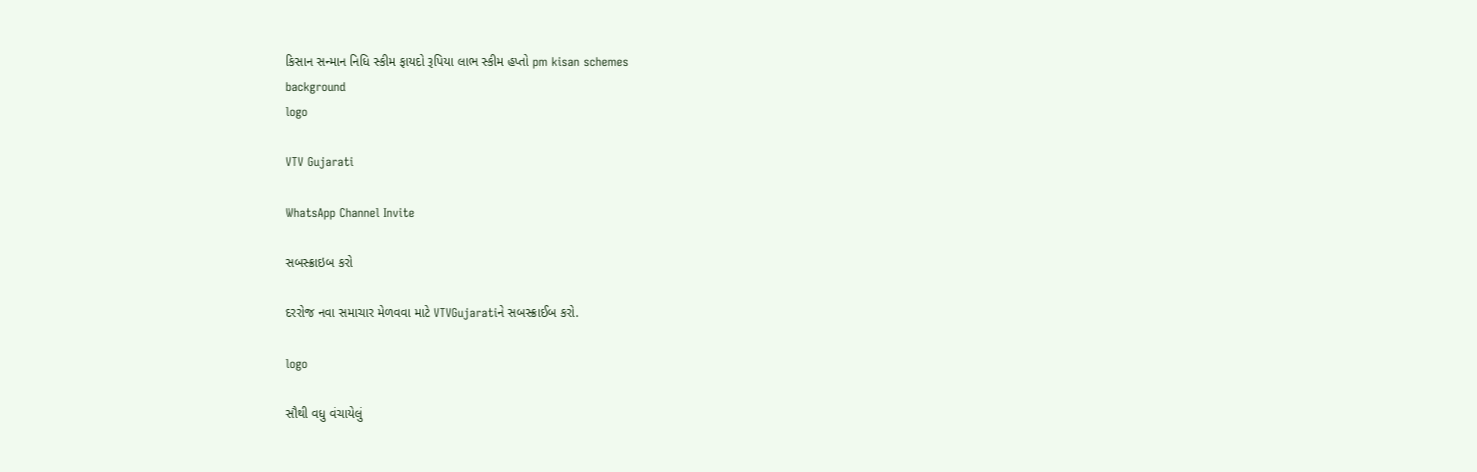કિસાન સન્માન નિધિ સ્કીમ ફાયદો રૂપિયા લાભ સ્કીમ હપ્તો pm kisan schemes
background
logo

VTV Gujarati

WhatsApp Channel Invite

સબસ્ક્રાઇબ કરો

દરરોજ નવા સમાચાર મેળવવા માટે VTVGujaratiને સબસ્ક્રાઈબ કરો.

logo

સૌથી વધુ વંચાયેલું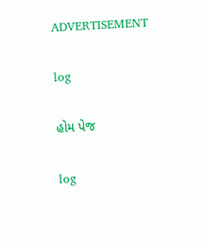ADVERTISEMENT

log

હોમ પેજ

log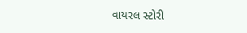વાયરલ સ્ટોરી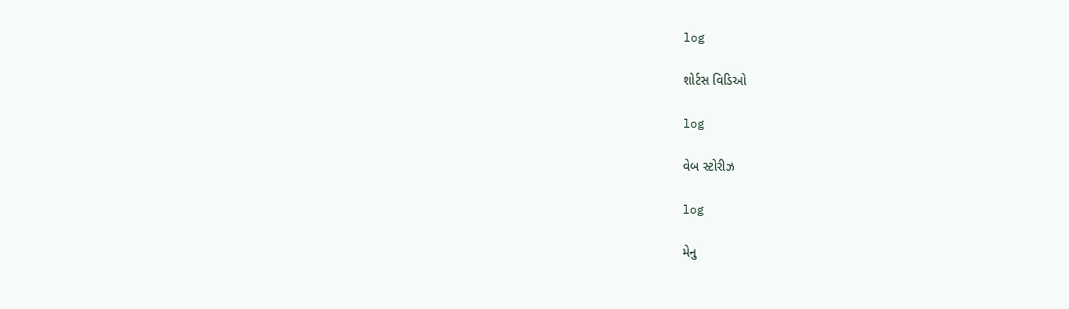log

શોર્ટસ વિડિઓ

log

વેબ સ્ટોરીઝ

log

મેનુ